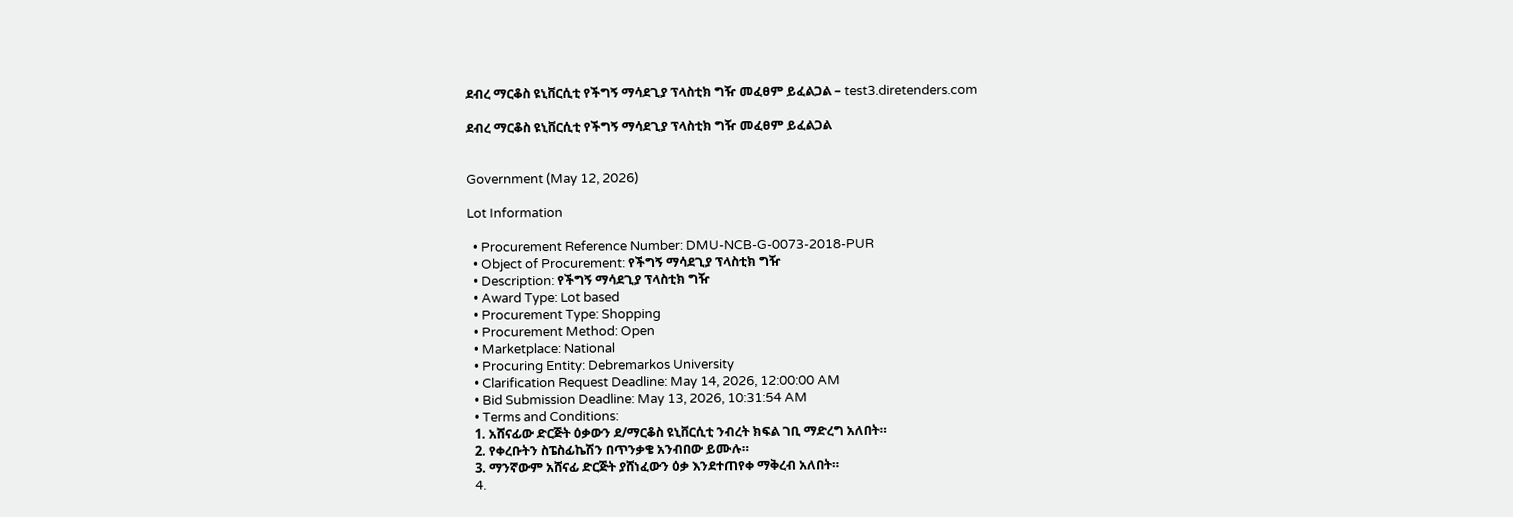ደብረ ማርቆስ ዩኒቨርሲቲ የችግኝ ማሳደጊያ ፕላስቲክ ግዥ መፈፀም ይፈልጋል – test3.diretenders.com

ደብረ ማርቆስ ዩኒቨርሲቲ የችግኝ ማሳደጊያ ፕላስቲክ ግዥ መፈፀም ይፈልጋል


Government (May 12, 2026)

Lot Information

  • Procurement Reference Number: DMU-NCB-G-0073-2018-PUR
  • Object of Procurement: የችግኝ ማሳደጊያ ፕላስቲክ ግዥ
  • Description: የችግኝ ማሳደጊያ ፕላስቲክ ግዥ
  • Award Type: Lot based
  • Procurement Type: Shopping
  • Procurement Method: Open
  • Marketplace: National
  • Procuring Entity: Debremarkos University
  • Clarification Request Deadline: May 14, 2026, 12:00:00 AM
  • Bid Submission Deadline: May 13, 2026, 10:31:54 AM
  • Terms and Conditions:
  1. አሸናፊው ድርጅት ዕቃውን ደ/ማርቆስ ዩኒቨርሲቲ ንብረት ክፍል ገቢ ማድረግ አለበት።
  2. የቀረቡትን ስፔስፊኬሽን በጥንቃቄ አንብበው ይሙሉ።
  3. ማንኛውም አሸናፊ ድርጅት ያሸነፈውን ዕቃ እንደተጠየቀ ማቅረብ አለበት።
  4.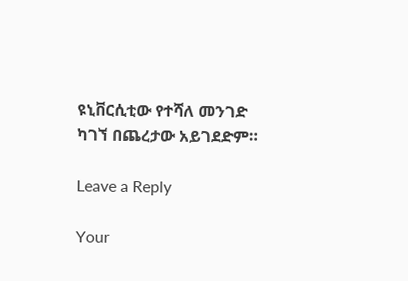ዩኒቨርሲቲው የተሻለ መንገድ ካገኘ በጨረታው አይገደድም።

Leave a Reply

Your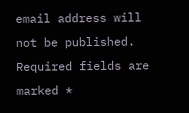email address will not be published. Required fields are marked *